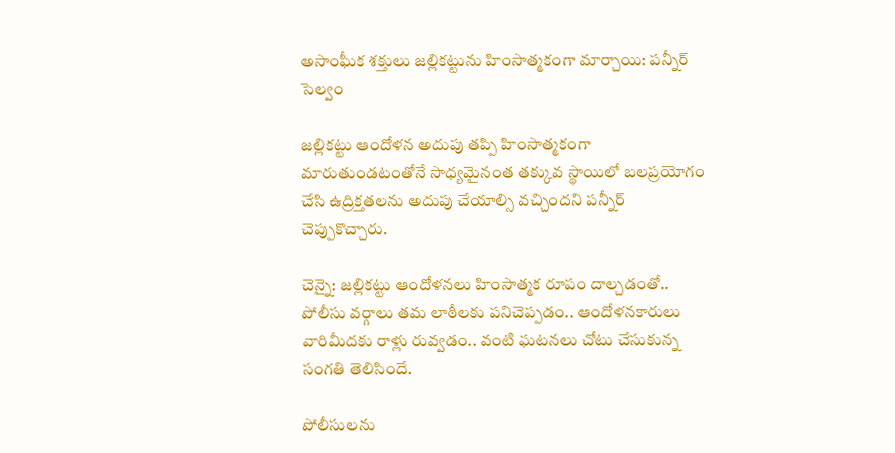అసాంఘీక శక్తులు జల్లికట్టును హింసాత్మకంగా మార్చాయి: పన్నీర్ సెల్వం

జల్లికట్టు ఆందోళన అదుపు తప్పి హింసాత్మకంగా మారుతుండటంతోనే సాధ్యమైనంత తక్కువ స్థాయిలో బలప్రయోగం చేసి ఉద్రిక్తతలను అదుపు చేయాల్సి వచ్చిందని పన్నీర్ చెప్పుకొచ్చారు.

చెన్నై: జల్లికట్టు ఆందోళనలు హింసాత్మక రూపం దాల్చడంతో.. పోలీసు వర్గాలు తమ లాఠీలకు పనిచెప్పడం.. ఆందోళనకారులు వారిమీదకు రాళ్లు రువ్వడం.. వంటి ఘటనలు చోటు చేసుకున్న సంగతి తెలిసిందే.

పోలీసులను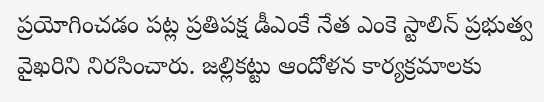ప్రయోగించడం పట్ల ప్రతిపక్ష డీఎంకే నేత ఎంకె స్టాలిన్ ప్రభుత్వ వైఖరిని నిరసించారు. జల్లికట్టు ఆందోళన కార్యక్రమాలకు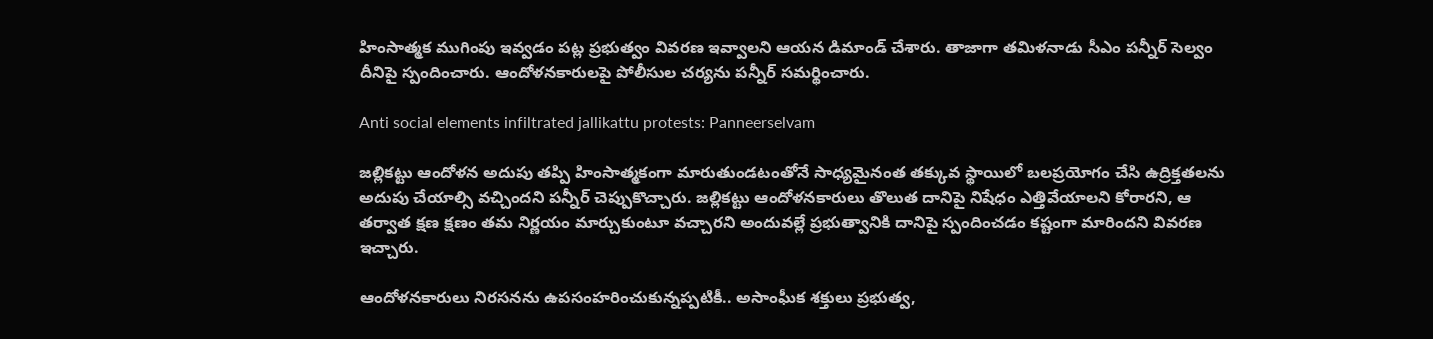హింసాత్మక ముగింపు ఇవ్వడం పట్ల ప్రభుత్వం వివరణ ఇవ్వాలని ఆయన డిమాండ్ చేశారు. తాజాగా తమిళనాడు సీఎం పన్నీర్ సెల్వం దీనిపై స్పందించారు. ఆందోళనకారులపై పోలీసుల చర్యను పన్నీర్ సమర్థించారు.

Anti social elements infiltrated jallikattu protests: Panneerselvam

జల్లికట్టు ఆందోళన అదుపు తప్పి హింసాత్మకంగా మారుతుండటంతోనే సాధ్యమైనంత తక్కువ స్థాయిలో బలప్రయోగం చేసి ఉద్రిక్తతలను అదుపు చేయాల్సి వచ్చిందని పన్నీర్ చెప్పుకొచ్చారు. జల్లికట్టు ఆందోళనకారులు తొలుత దానిపై నిషేధం ఎత్తివేయాలని కోరారని, ఆ తర్వాత క్షణ క్షణం తమ నిర్ణయం మార్చుకుంటూ వచ్చారని అందువల్లే ప్రభుత్వానికి దానిపై స్పందించడం కష్టంగా మారిందని వివరణ ఇచ్చారు.

ఆందోళనకారులు నిరసనను ఉపసంహరించుకున్నప్పటికీ.. అసాంఘీక శక్తులు ప్రభుత్వ,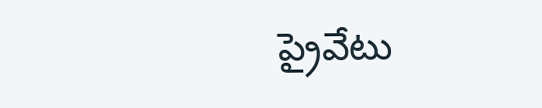ప్రైవేటు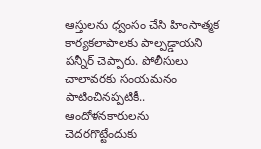ఆస్తులను ధ్వంసం చేసి హింసాత్మక కార్యకలాపాలకు పాల్పడ్డాయని పన్నీర్ చెప్పారు. పోలీసులు చాలావరకు సంయమనం పాటించినప్పటికీ.. ఆందోళనకారులను చెదరగొట్టేందుకు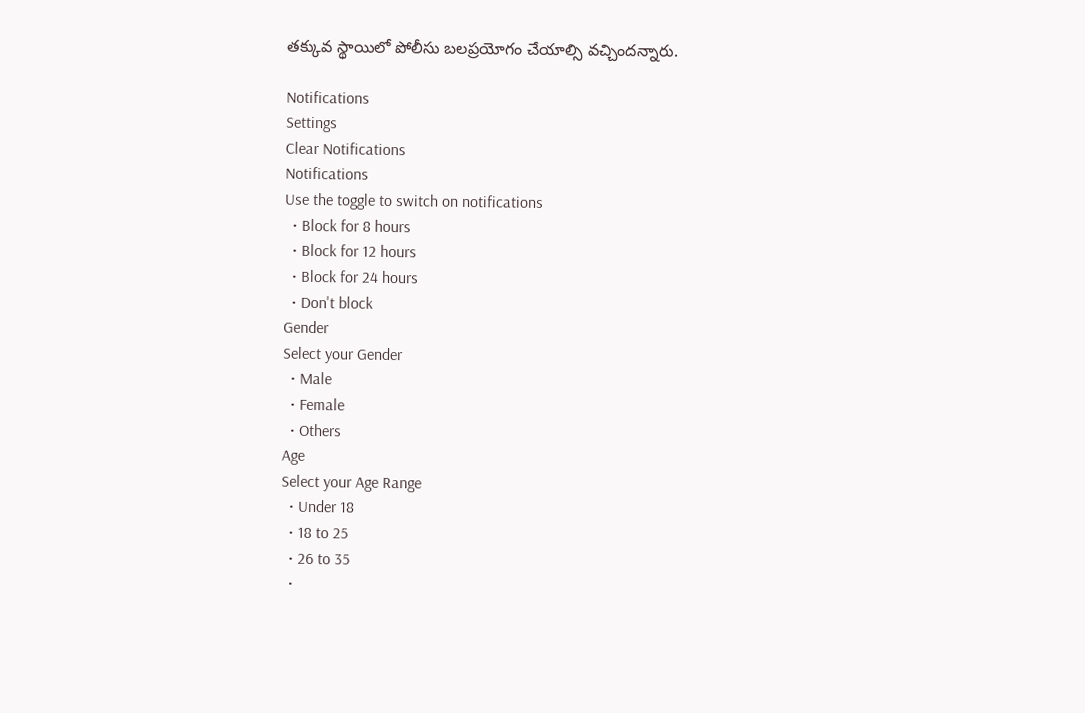తక్కువ స్థాయిలో పోలీసు బలప్రయోగం చేయాల్సి వచ్చిందన్నారు.

Notifications
Settings
Clear Notifications
Notifications
Use the toggle to switch on notifications
  • Block for 8 hours
  • Block for 12 hours
  • Block for 24 hours
  • Don't block
Gender
Select your Gender
  • Male
  • Female
  • Others
Age
Select your Age Range
  • Under 18
  • 18 to 25
  • 26 to 35
  •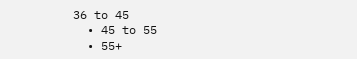36 to 45
  • 45 to 55
  • 55+